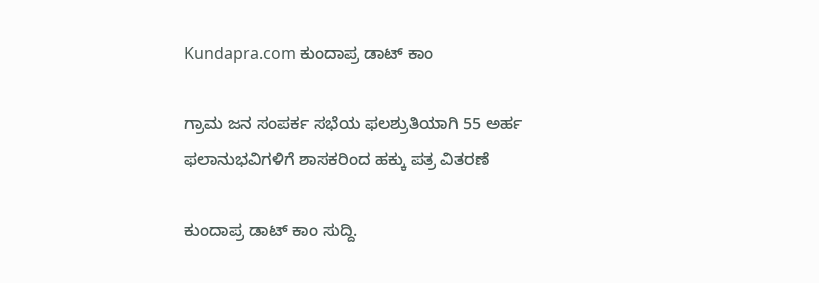Kundapra.com ಕುಂದಾಪ್ರ ಡಾಟ್ ಕಾಂ

ಗ್ರಾಮ ಜನ ಸಂಪರ್ಕ ಸಭೆಯ ಫಲಶ್ರುತಿಯಾಗಿ 55 ಅರ್ಹ ಫಲಾನುಭವಿಗಳಿಗೆ ಶಾಸಕರಿಂದ ಹಕ್ಕು ಪತ್ರ ವಿತರಣೆ

ಕುಂದಾಪ್ರ ಡಾಟ್‌ ಕಾಂ ಸುದ್ದಿ.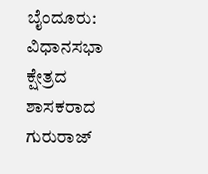ಬೈಂದೂರು:
ವಿಧಾನಸಭಾ ಕ್ಷೇತ್ರದ ಶಾಸಕರಾದ ಗುರುರಾಜ್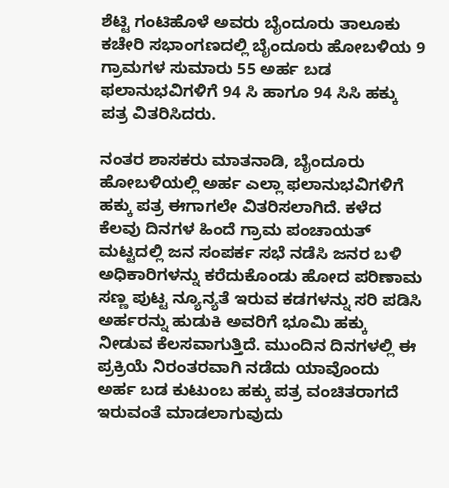ಶೆಟ್ಟಿ ಗಂಟಿಹೊಳೆ ಅವರು ಬೈಂದೂರು ತಾಲೂಕು ಕಚೇರಿ ಸಭಾಂಗಣದಲ್ಲಿ ಬೈಂದೂರು ಹೋಬಳಿಯ 9 ಗ್ರಾಮಗಳ ಸುಮಾರು 55 ಅರ್ಹ ಬಡ ಫಲಾನುಭವಿಗಳಿಗೆ 94 ಸಿ ಹಾಗೂ 94 ಸಿಸಿ ಹಕ್ಕು ಪತ್ರ ವಿತರಿಸಿದರು.

ನಂತರ ಶಾಸಕರು ಮಾತನಾಡಿ, ಬೈಂದೂರು ಹೋಬಳಿಯಲ್ಲಿ ಅರ್ಹ ಎಲ್ಲಾ ಫಲಾನುಭವಿಗಳಿಗೆ ಹಕ್ಕು ಪತ್ರ ಈಗಾಗಲೇ ವಿತರಿಸಲಾಗಿದೆ. ಕಳೆದ ಕೆಲವು ದಿನಗಳ ಹಿಂದೆ ಗ್ರಾಮ ಪಂಚಾಯತ್ ಮಟ್ಟದಲ್ಲಿ ಜನ ಸಂಪರ್ಕ ಸಭೆ ನಡೆಸಿ ಜನರ ಬಳಿ ಅಧಿಕಾರಿಗಳನ್ನು ಕರೆದುಕೊಂಡು ಹೋದ ಪರಿಣಾಮ  ಸಣ್ಣ ಪುಟ್ಟ ನ್ಯೂನ್ಯತೆ ಇರುವ ಕಡಗಳನ್ನು ಸರಿ ಪಡಿಸಿ ಅರ್ಹರನ್ನು ಹುಡುಕಿ ಅವರಿಗೆ ಭೂಮಿ ಹಕ್ಕು ನೀಡುವ ಕೆಲಸವಾಗುತ್ತಿದೆ. ಮುಂದಿನ ದಿನಗಳಲ್ಲಿ ಈ ಪ್ರಕ್ರಿಯೆ ನಿರಂತರವಾಗಿ ನಡೆದು ಯಾವೊಂದು ಅರ್ಹ ಬಡ ಕುಟುಂಬ ಹಕ್ಕು ಪತ್ರ ವಂಚಿತರಾಗದೆ ಇರುವಂತೆ ಮಾಡಲಾಗುವುದು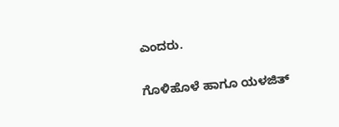ಎಂದರು.

ಗೊಳಿಹೊಳೆ ಹಾಗೂ ಯಳಜಿತ್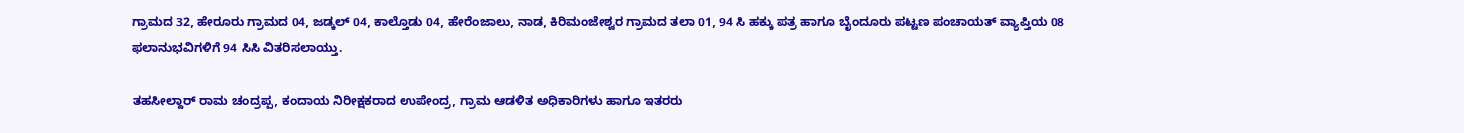ಗ್ರಾಮದ 32, ಹೇರೂರು ಗ್ರಾಮದ 04, ಜಡ್ಕಲ್ 04, ಕಾಲ್ತೊಡು 04, ಹೇರೆಂಜಾಲು, ನಾಡ, ಕಿರಿಮಂಜೇಶ್ವರ ಗ್ರಾಮದ ತಲಾ 01, 94 ಸಿ ಹಕ್ಕು ಪತ್ರ ಹಾಗೂ ಬೈಂದೂರು ಪಟ್ಟಣ ಪಂಚಾಯತ್ ವ್ಯಾಪ್ತಿಯ 08 ಫಲಾನುಭವಿಗಳಿಗೆ 94 ಸಿಸಿ ವಿತರಿಸಲಾಯ್ತು.

ತಹಸೀಲ್ದಾರ್ ರಾಮ ಚಂದ್ರಪ್ಪ, ಕಂದಾಯ ನಿರೀಕ್ಷಕರಾದ ಉಪೇಂದ್ರ, ಗ್ರಾಮ ಆಡಳಿತ ಅಧಿಕಾರಿಗಳು ಹಾಗೂ ಇತರರು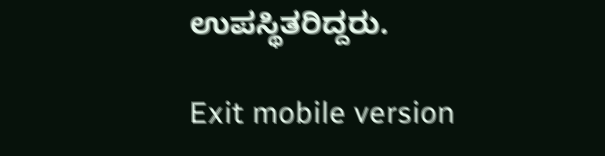ಉಪಸ್ಥಿತರಿದ್ದರು.

Exit mobile version